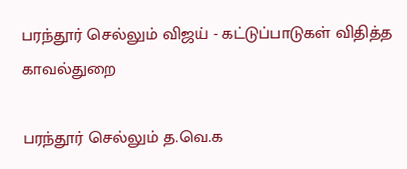பரந்தூர் செல்லும் விஜய் - கட்டுப்பாடுகள் விதித்த காவல்துறை

பரந்தூர் செல்லும் த.வெ.க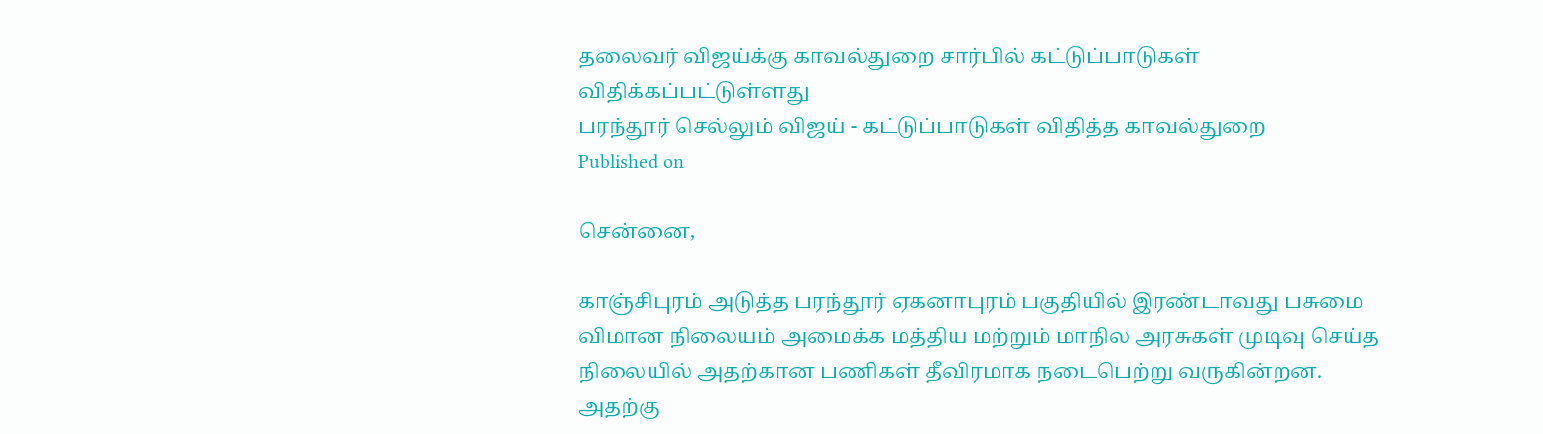தலைவர் விஜய்க்கு காவல்துறை சார்பில் கட்டுப்பாடுகள் விதிக்கப்பட்டுள்ளது
பரந்தூர் செல்லும் விஜய் - கட்டுப்பாடுகள் விதித்த காவல்துறை
Published on

சென்னை,

காஞ்சிபுரம் அடுத்த பரந்தூர் ஏகனாபுரம் பகுதியில் இரண்டாவது பசுமை விமான நிலையம் அமைக்க மத்திய மற்றும் மாநில அரசுகள் முடிவு செய்த நிலையில் அதற்கான பணிகள் தீவிரமாக நடைபெற்று வருகின்றன. அதற்கு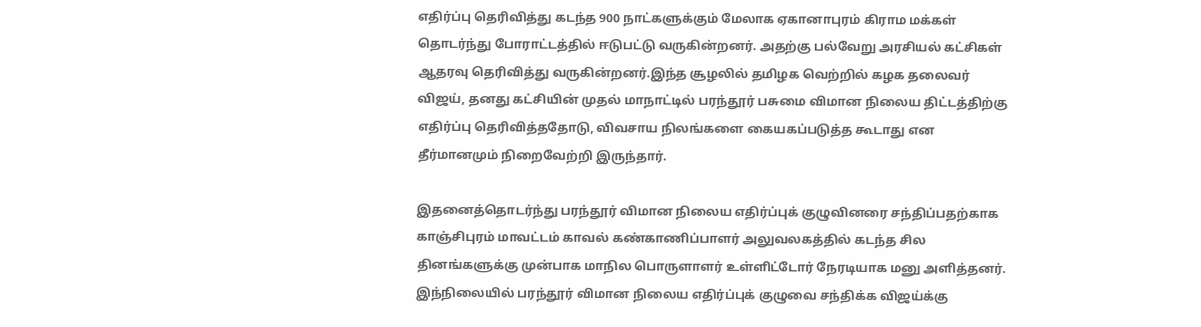எதிர்ப்பு தெரிவித்து கடந்த 900 நாட்களுக்கும் மேலாக ஏகானாபுரம் கிராம மக்கள் தொடர்ந்து போராட்டத்தில் ஈடுபட்டு வருகின்றனர். அதற்கு பல்வேறு அரசியல் கட்சிகள் ஆதரவு தெரிவித்து வருகின்றனர்.இந்த சூழலில் தமிழக வெற்றில் கழக தலைவர் விஜய், தனது கட்சியின் முதல் மாநாட்டில் பரந்தூர் பசுமை விமான நிலைய திட்டத்திற்கு எதிர்ப்பு தெரிவித்ததோடு, விவசாய நிலங்களை கையகப்படுத்த கூடாது என தீர்மானமும் நிறைவேற்றி இருந்தார்.

இதனைத்தொடர்ந்து பரந்தூர் விமான நிலைய எதிர்ப்புக் குழுவினரை சந்திப்பதற்காக காஞ்சிபுரம் மாவட்டம் காவல் கண்காணிப்பாளர் அலுவலகத்தில் கடந்த சில தினங்களுக்கு முன்பாக மாநில பொருளாளர் உள்ளிட்டோர் நேரடியாக மனு அளித்தனர். இந்நிலையில் பரந்தூர் விமான நிலைய எதிர்ப்புக் குழுவை சந்திக்க விஜய்க்கு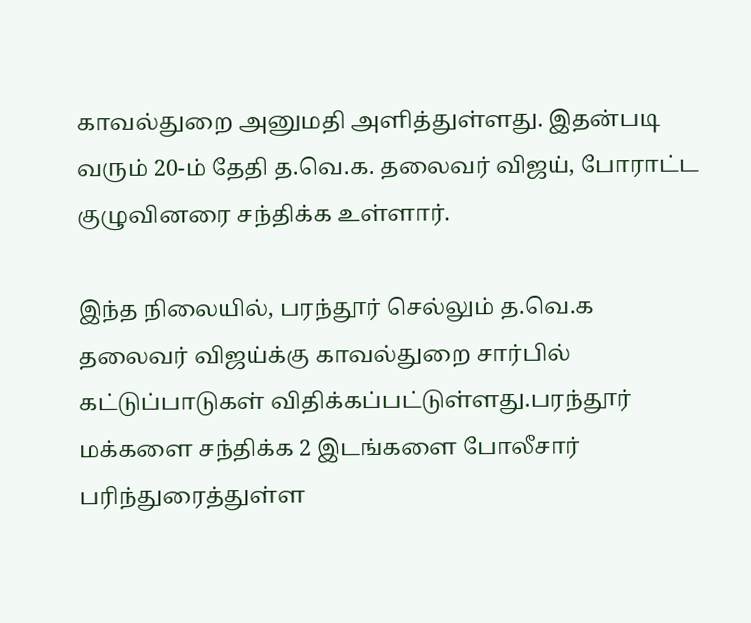காவல்துறை அனுமதி அளித்துள்ளது. இதன்படி வரும் 20-ம் தேதி த.வெ.க. தலைவர் விஜய், போராட்ட குழுவினரை சந்திக்க உள்ளார்.

இந்த நிலையில், பரந்தூர் செல்லும் த.வெ.க தலைவர் விஜய்க்கு காவல்துறை சார்பில் கட்டுப்பாடுகள் விதிக்கப்பட்டுள்ளது.பரந்தூர் மக்களை சந்திக்க 2 இடங்களை போலீசார் பரிந்துரைத்துள்ள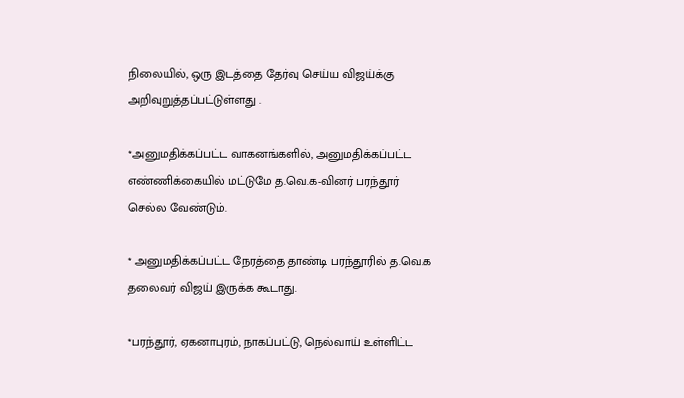நிலையில், ஒரு இடத்தை தேர்வு செய்ய விஜய்க்கு அறிவுறுத்தப்பட்டுள்ளது .

*அனுமதிக்கப்பட்ட வாகனங்களில், அனுமதிக்கப்பட்ட எண்ணிக்கையில் மட்டுமே த.வெ.க-வினர் பரந்தூர் செல்ல வேண்டும்.

* அனுமதிக்கப்பட்ட நேரத்தை தாண்டி பரந்தூரில் த.வெ.க தலைவர் விஜய் இருக்க கூடாது.

*பரந்தூர், ஏகனாபுரம், நாகப்பட்டு, நெல்வாய் உள்ளிட்ட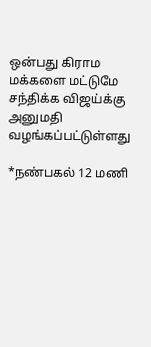ஒன்பது கிராம மக்களை மட்டுமே சந்திக்க விஜய்க்கு அனுமதி வழங்கப்பட்டுள்ளது

*நண்பகல் 12 மணி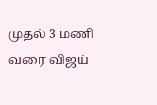முதல் 3 மணி வரை விஜய்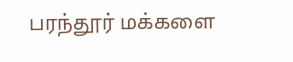பரந்தூர் மக்களை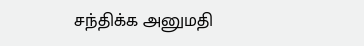சந்திக்க அனுமதி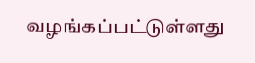வழங்கப்பட்டுள்ளது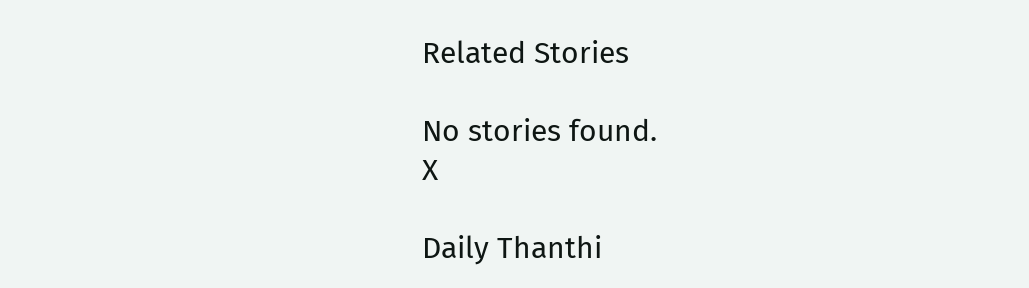Related Stories

No stories found.
X

Daily Thanthi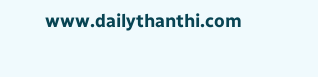www.dailythanthi.com